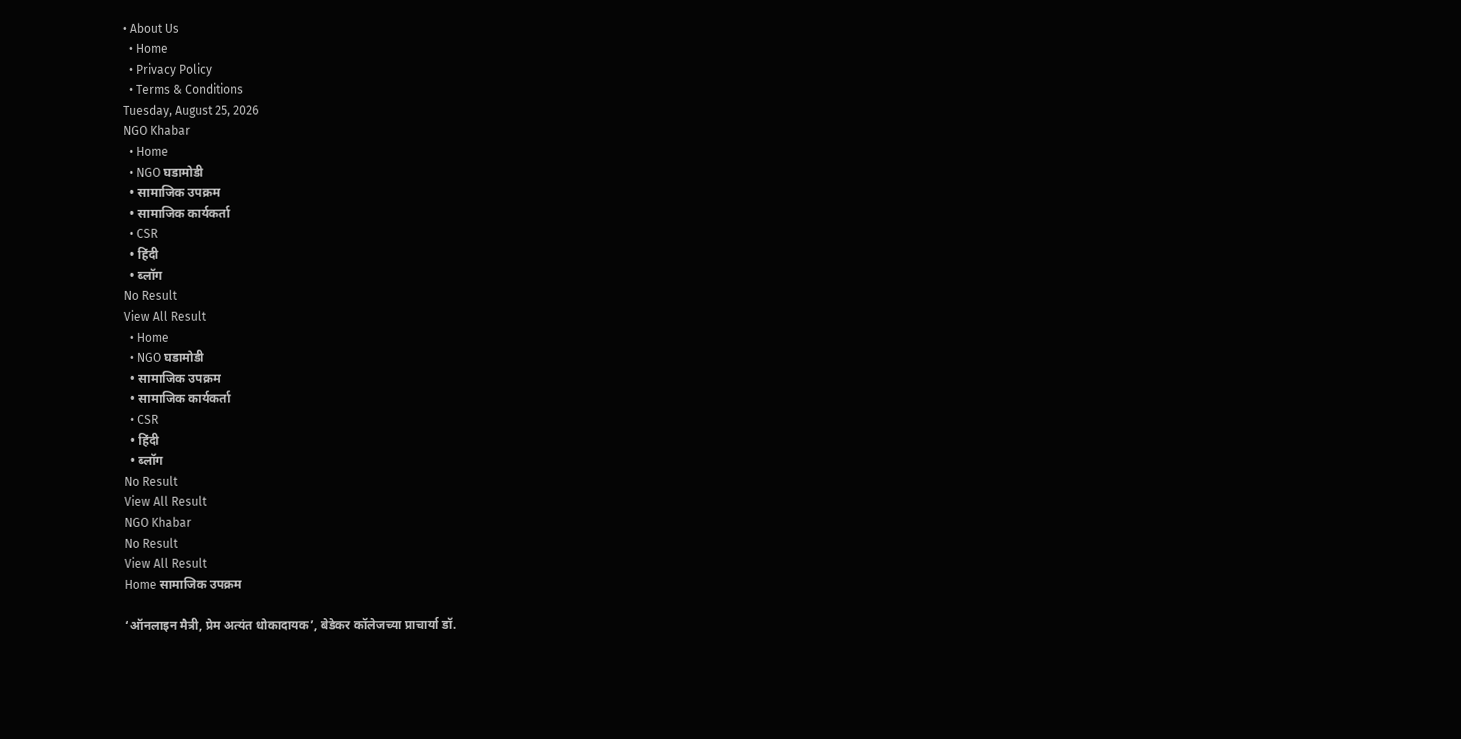• About Us
  • Home
  • Privacy Policy
  • Terms & Conditions
Tuesday, August 25, 2026
NGO Khabar
  • Home
  • NGO घडामोडी
  • सामाजिक उपक्रम
  • सामाजिक कार्यकर्ता
  • CSR
  • हिंदी
  • ब्लॉग
No Result
View All Result
  • Home
  • NGO घडामोडी
  • सामाजिक उपक्रम
  • सामाजिक कार्यकर्ता
  • CSR
  • हिंदी
  • ब्लॉग
No Result
View All Result
NGO Khabar
No Result
View All Result
Home सामाजिक उपक्रम

‘ऑनलाइन मैत्री, प्रेम अत्यंत धोकादायक’, बेडेकर कॉलेजच्या प्राचार्या डॉ.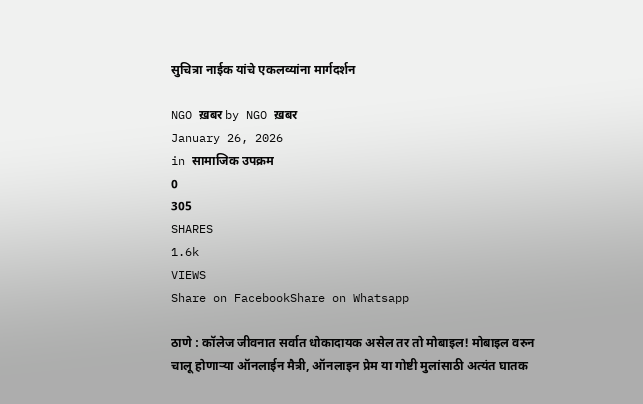सुचित्रा नाईक यांचे एकलव्यांना मार्गदर्शन

NGO ख़बर by NGO ख़बर
January 26, 2026
in सामाजिक उपक्रम
0
305
SHARES
1.6k
VIEWS
Share on FacebookShare on Whatsapp

ठाणे : कॉलेज जीवनात सर्वात धोकादायक असेल तर तो मोबाइल! मोबाइल वरुन चालू होणाऱ्या ऑनलाईन मैत्री, ऑनलाइन प्रेम या गोष्टी मुलांसाठी अत्यंत घातक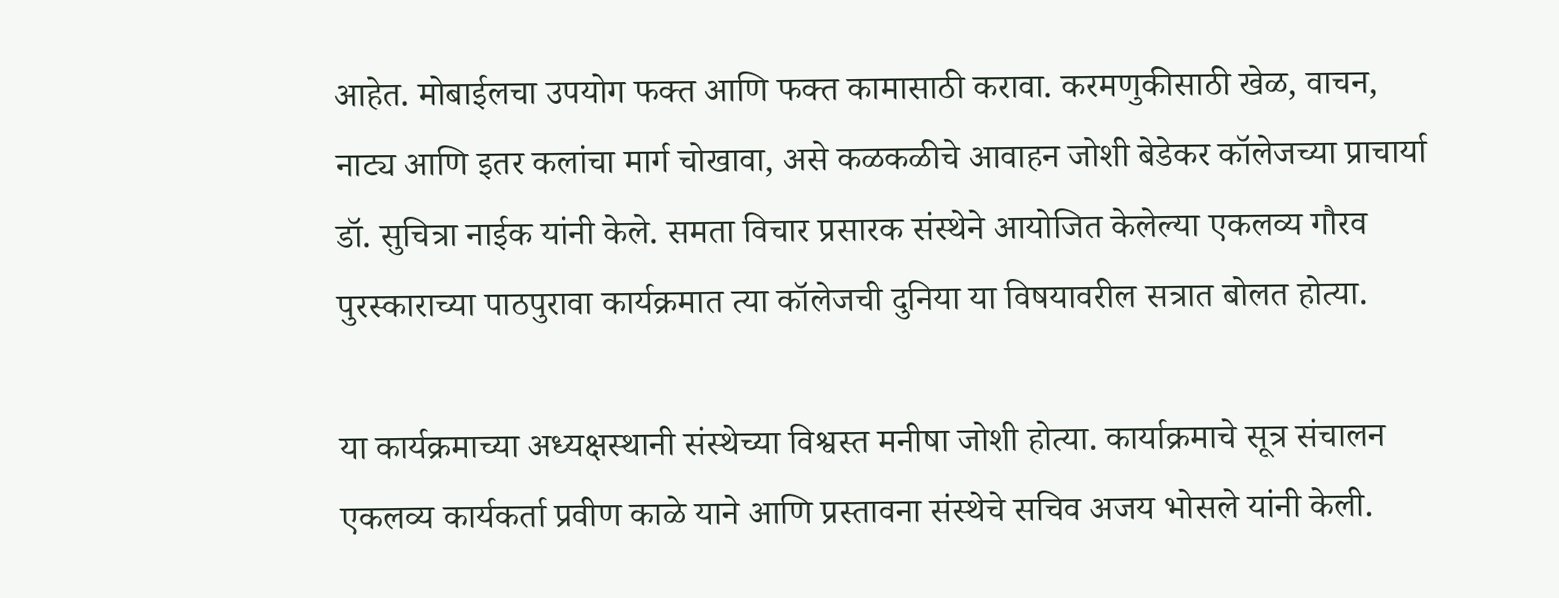आहेत. मोबाईलचा उपयोग फक्त आणि फक्त कामासाठी करावा. करमणुकीसाठी खेळ, वाचन, नाट्य आणि इतर कलांचा मार्ग चोखावा, असे कळकळीचे आवाहन जोशी बेडेकर कॉलेजच्या प्राचार्या डॉ. सुचित्रा नाईक यांनी केले. समता विचार प्रसारक संस्थेने आयोजित केलेल्या एकलव्य गौरव पुरस्काराच्या पाठपुरावा कार्यक्रमात त्या कॉलेजची दुनिया या विषयावरील सत्रात बोलत होत्या.

या कार्यक्रमाच्या अध्यक्षस्थानी संस्थेच्या विश्वस्त मनीषा जोशी होत्या. कार्याक्रमाचे सूत्र संचालन एकलव्य कार्यकर्ता प्रवीण काळे याने आणि प्रस्तावना संस्थेचे सचिव अजय भोसले यांनी केली.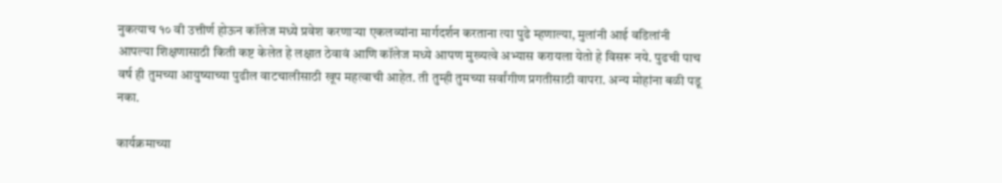नुकत्याच १० वी उत्तीर्ण होऊन कॉलेज मध्ये प्रवेश करणाऱ्या एकलव्यांना मार्गदर्शन करताना त्या पुढे म्हणाल्या, मुलांनी आई वडिलांनी आपल्या शिक्षणासाठी किती कष्ट केलेत हे लक्षात ठेवावं आणि कॉलेज मध्ये आपण मुख्यत्वे अभ्यास करायला येतो हे विसरू नये. पुढची पाच वर्ष ही तुमच्या आयुष्याच्या पुढील वाटचालीसाठी खूप महत्वाची आहेत. ती तुम्ही तुमच्या सर्वांगीण प्रगतीसाठी वापरा. अन्य मोहांना बळी पडू नका.

कार्यक्रमाच्या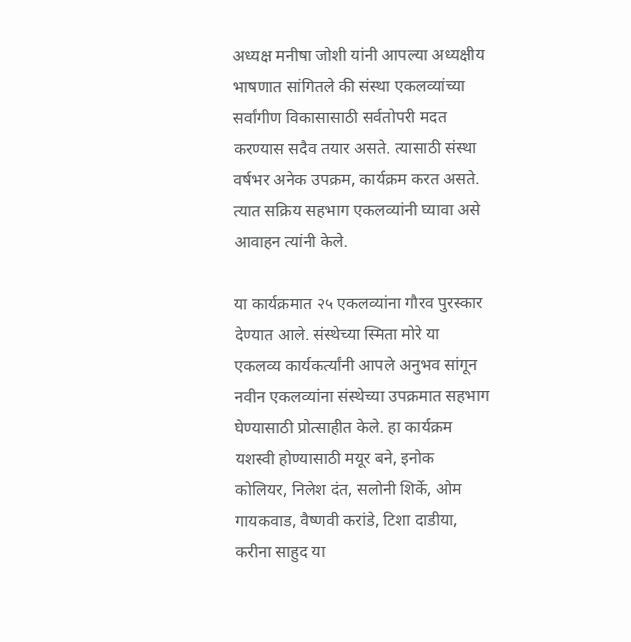अध्यक्ष मनीषा जोशी यांनी आपल्या अध्यक्षीय भाषणात सांगितले की संस्था एकलव्यांच्या सर्वांगीण विकासासाठी सर्वतोपरी मदत करण्यास सदैव तयार असते. त्यासाठी संस्था वर्षभर अनेक उपक्रम, कार्यक्रम करत असते. त्यात सक्रिय सहभाग एकलव्यांनी घ्यावा असे आवाहन त्यांनी केले.

या कार्यक्रमात २५ एकलव्यांना गौरव पुरस्कार देण्यात आले. संस्थेच्या स्मिता मोरे या एकलव्य कार्यकर्त्यांनी आपले अनुभव सांगून नवीन एकलव्यांना संस्थेच्या उपक्रमात सहभाग घेण्यासाठी प्रोत्साहीत केले. हा कार्यक्रम यशस्वी होण्यासाठी मयूर बने, इनोक कोलियर, निलेश दंत, सलोनी शिर्के, ओम गायकवाड, वैष्णवी करांडे, टिशा दाडीया, करीना साहुद या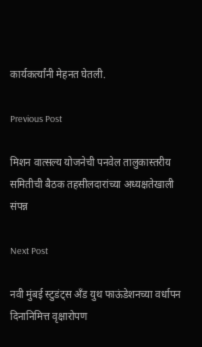कार्यकर्त्यांनी मेहनत घेतली.

Previous Post

मिशन वात्सल्य योजनेची पनवेल तालुकास्तरीय समितीची बैठक तहसीलदारांच्या अध्यक्षतेखाली संपन्न

Next Post

नवी मुंबई स्टुडंट्स अँड युथ फाऊंडेशनच्या वर्धापन दिनानिमित्त वृक्षारोपण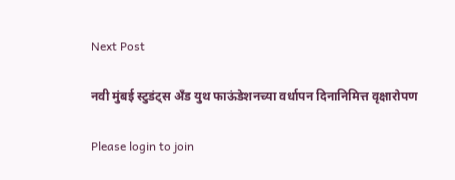Next Post

नवी मुंबई स्टुडंट्स अँड युथ फाऊंडेशनच्या वर्धापन दिनानिमित्त वृक्षारोपण

Please login to join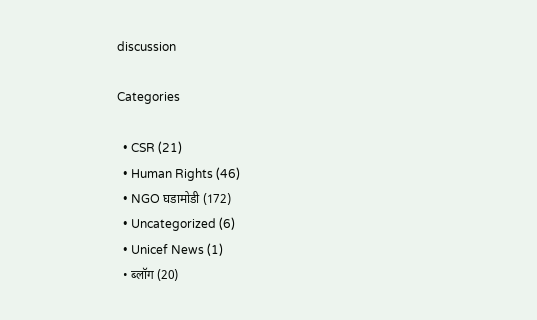discussion

Categories

  • CSR (21)
  • Human Rights (46)
  • NGO घडामोडी (172)
  • Uncategorized (6)
  • Unicef News (1)
  • ब्लॉग (20)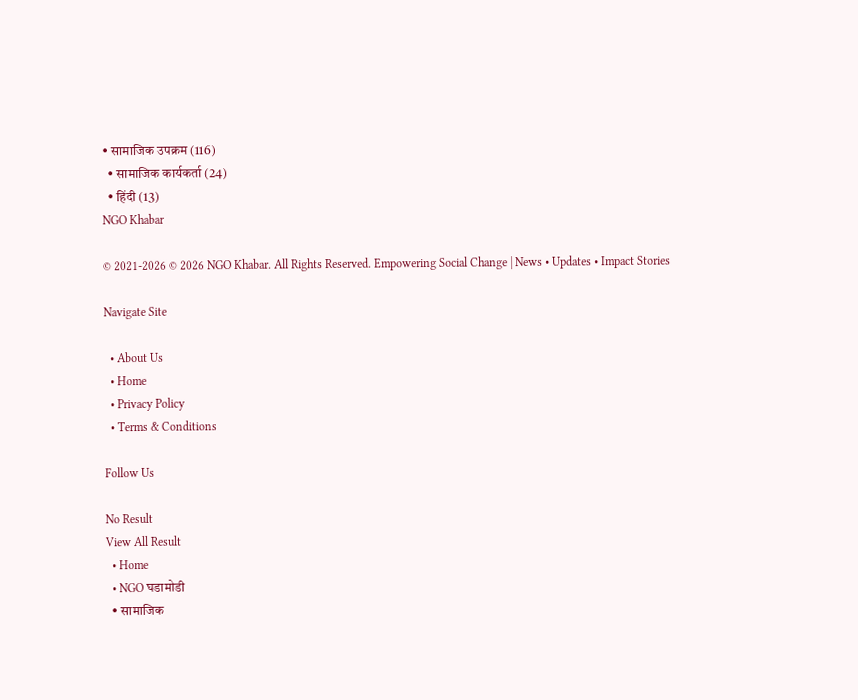• सामाजिक उपक्रम (116)
  • सामाजिक कार्यकर्ता (24)
  • हिंदी (13)
NGO Khabar

© 2021-2026 © 2026 NGO Khabar. All Rights Reserved. Empowering Social Change | News • Updates • Impact Stories

Navigate Site

  • About Us
  • Home
  • Privacy Policy
  • Terms & Conditions

Follow Us

No Result
View All Result
  • Home
  • NGO घडामोडी
  • सामाजिक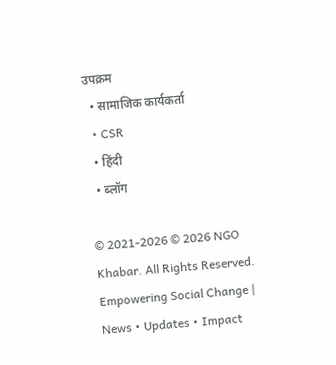उपक्रम
  • सामाजिक कार्यकर्ता
  • CSR
  • हिंदी
  • ब्लॉग

© 2021-2026 © 2026 NGO Khabar. All Rights Reserved. Empowering Social Change | News • Updates • Impact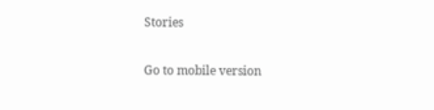Stories

Go to mobile version